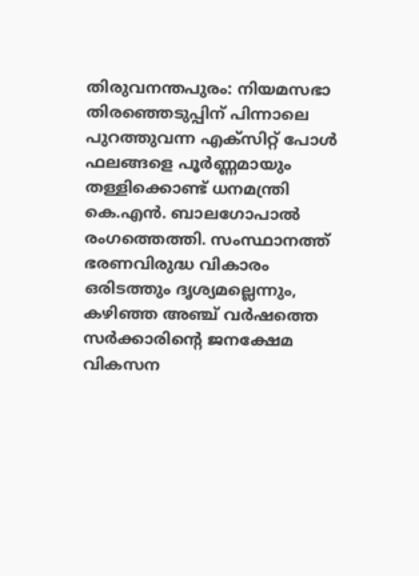തിരുവനന്തപുരം: നിയമസഭാ തിരഞ്ഞെടുപ്പിന് പിന്നാലെ പുറത്തുവന്ന എക്സിറ്റ് പോൾ ഫലങ്ങളെ പൂർണ്ണമായും തള്ളിക്കൊണ്ട് ധനമന്ത്രി കെ.എൻ. ബാലഗോപാൽ രംഗത്തെത്തി. സംസ്ഥാനത്ത് ഭരണവിരുദ്ധ വികാരം ഒരിടത്തും ദൃശ്യമല്ലെന്നും, കഴിഞ്ഞ അഞ്ച് വർഷത്തെ സർക്കാരിന്റെ ജനക്ഷേമ വികസന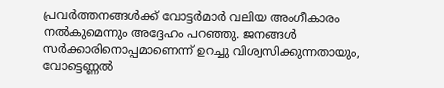പ്രവർത്തനങ്ങൾക്ക് വോട്ടർമാർ വലിയ അംഗീകാരം നൽകുമെന്നും അദ്ദേഹം പറഞ്ഞു. ജനങ്ങൾ സർക്കാരിനൊപ്പമാണെന്ന് ഉറച്ചു വിശ്വസിക്കുന്നതായും, വോട്ടെണ്ണൽ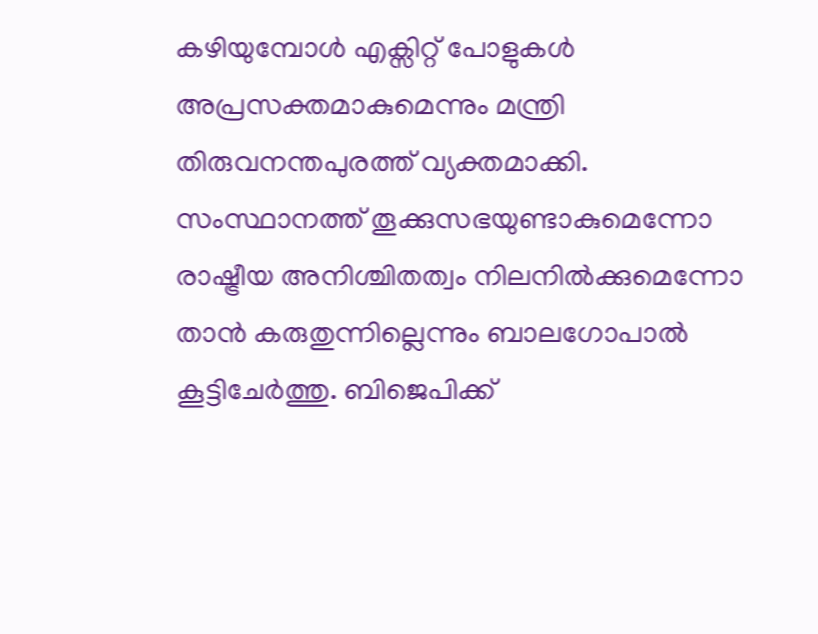കഴിയുമ്പോൾ എക്സിറ്റ് പോളുകൾ അപ്രസക്തമാകുമെന്നും മന്ത്രി തിരുവനന്തപുരത്ത് വ്യക്തമാക്കി.
സംസ്ഥാനത്ത് തൂക്കുസഭയുണ്ടാകുമെന്നോ രാഷ്ട്രീയ അനിശ്ചിതത്വം നിലനിൽക്കുമെന്നോ താൻ കരുതുന്നില്ലെന്നും ബാലഗോപാൽ കൂട്ടിചേർത്തു. ബിജെപിക്ക്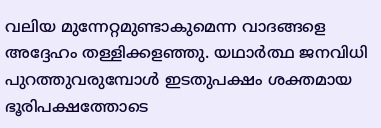വലിയ മുന്നേറ്റമുണ്ടാകുമെന്ന വാദങ്ങളെ അദ്ദേഹം തള്ളിക്കളഞ്ഞു. യഥാർത്ഥ ജനവിധി പുറത്തുവരുമ്പോൾ ഇടതുപക്ഷം ശക്തമായ ഭൂരിപക്ഷത്തോടെ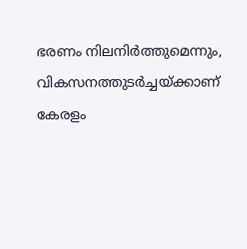ഭരണം നിലനിർത്തുമെന്നും, വികസനത്തുടർച്ചയ്ക്കാണ് കേരളം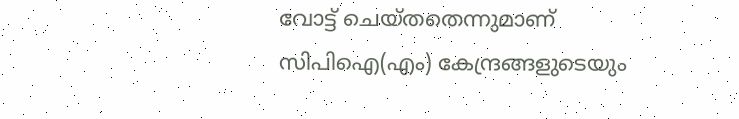വോട്ട് ചെയ്തതെന്നുമാണ് സിപിഐ(എം) കേന്ദ്രങ്ങളുടെയും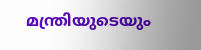മന്ത്രിയുടെയും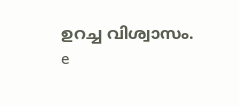ഉറച്ച വിശ്വാസം.
e